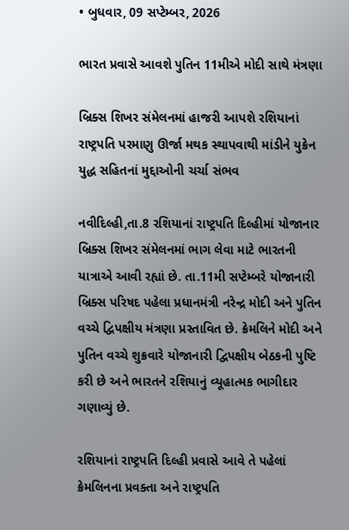• બુધવાર, 09 સપ્ટેમ્બર, 2026

ભારત પ્રવાસે આવશે પુતિન 11મીએ મોદી સાથે મંત્રણા

બ્રિક્સ શિખર સંમેલનમાં હાજરી આપશે રશિયાનાં રાષ્ટ્રપતિ પરમાણુ ઊર્જા મથક સ્થાપવાથી માંડીને યુક્રેન યુદ્ધ સહિતનાં મુદ્દાઓની ચર્ચા સંભવ

નવીદિલ્હી,તા.8 રશિયાનાં રાષ્ટ્રપતિ દિલ્હીમાં યોજાનાર બ્રિક્સ શિખર સંમેલનમાં ભાગ લેવા માટે ભારતની યાત્રાએ આવી રહ્યાં છે. તા.11મી સપ્ટેમ્બરે યોજાનારી બ્રિક્સ પરિષદ પહેલા પ્રધાનમંત્રી નરેન્દ્ર મોદી અને પુતિન વચ્ચે દ્વિપક્ષીય મંત્રણા પ્રસ્તાવિત છે. ક્રેમલિને મોદી અને પુતિન વચ્ચે શુક્રવારે યોજાનારી દ્વિપક્ષીય બેઠકની પુષ્ટિ કરી છે અને ભારતને રશિયાનું વ્યૂહાત્મક ભાગીદાર ગણાવ્યું છે.

રશિયાનાં રાષ્ટ્રપતિ દિલ્હી પ્રવાસે આવે તે પહેલાં ક્રેમલિનના પ્રવક્તા અને રાષ્ટ્રપતિ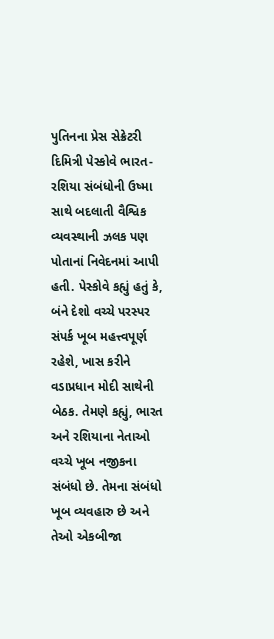પુતિનના પ્રેસ સેક્રેટરી દિમિત્રી પેસ્કોવે ભારત-રશિયા સંબંધોની ઉષ્મા સાથે બદલાતી વૈશ્વિક વ્યવસ્થાની ઝલક પણ પોતાનાં નિવેદનમાં આપી હતી. પેસ્કોવે કહ્યું હતું કે, બંને દેશો વચ્ચે પરસ્પર સંપર્ક ખૂબ મહત્ત્વપૂર્ણ રહેશે, ખાસ કરીને વડાપ્રધાન મોદી સાથેની બેઠક. તેમણે કહ્યું, ભારત અને રશિયાના નેતાઓ વચ્ચે ખૂબ નજીકના સંબંધો છે. તેમના સંબંધો ખૂબ વ્યવહારુ છે અને તેઓ એકબીજા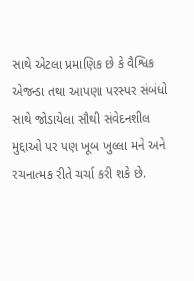સાથે એટલા પ્રમાણિક છે કે વૈશ્વિક એજન્ડા તથા આપણા પરસ્પર સંબંધો સાથે જોડાયેલા સૌથી સંવેદનશીલ મુદ્દાઓ પર પણ ખૂબ ખુલ્લા મને અને રચનાત્મક રીતે ચર્ચા કરી શકે છે.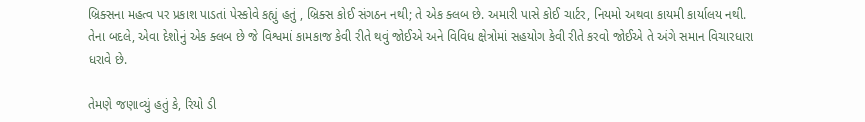બ્રિક્સના મહત્વ પર પ્રકાશ પાડતાં પેસ્કોવે કહ્યું હતું , બ્રિક્સ કોઈ સંગઠન નથી; તે એક ક્લબ છે. અમારી પાસે કોઈ ચાર્ટર, નિયમો અથવા કાયમી કાર્યાલય નથી. તેના બદલે, એવા દેશોનું એક ક્લબ છે જે વિશ્વમાં કામકાજ કેવી રીતે થવું જોઈએ અને વિવિધ ક્ષેત્રોમાં સહયોગ કેવી રીતે કરવો જોઈએ તે અંગે સમાન વિચારધારા ધરાવે છે.

તેમણે જણાવ્યું હતું કે, રિયો ડી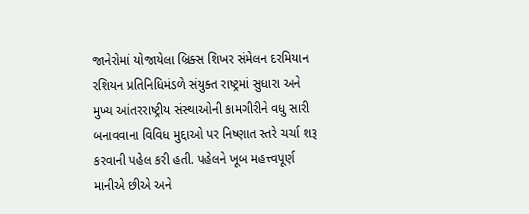જાનેરોમાં યોજાયેલા બ્રિક્સ શિખર સંમેલન દરમિયાન રશિયન પ્રતિનિધિમંડળે સંયુક્ત રાષ્ટ્રમાં સુધારા અને મુખ્ય આંતરરાષ્ટ્રીય સંસ્થાઓની કામગીરીને વધુ સારી બનાવવાના વિવિધ મુદ્દાઓ પર નિષ્ણાત સ્તરે ચર્ચા શરૂ કરવાની પહેલ કરી હતી. પહેલને ખૂબ મહત્ત્વપૂર્ણ માનીએ છીએ અને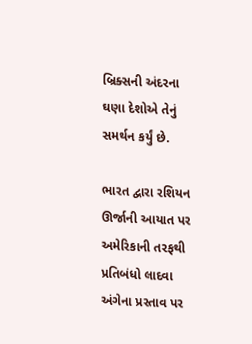બ્રિક્સની અંદરના ઘણા દેશોએ તેનું સમર્થન કર્યું છે.

ભારત દ્વારા રશિયન ઊર્જાની આયાત પર અમેરિકાની તરફથી પ્રતિબંધો લાદવા અંગેના પ્રસ્તાવ પર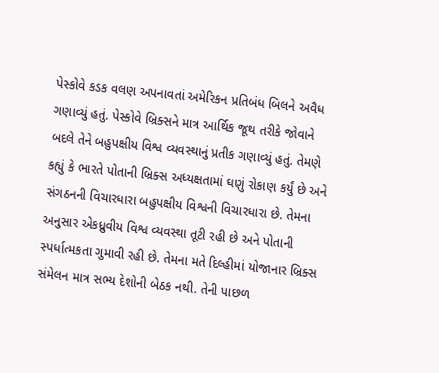પેસ્કોવે કડક વલણ અપનાવતાં અમેરિકન પ્રતિબંધ બિલને અવૈધ ગણાવ્યું હતું. પેસ્કોવે બ્રિક્સને માત્ર આર્થિક જૂથ તરીકે જોવાને બદલે તેને બહુપક્ષીય વિશ્વ વ્યવસ્થાનું પ્રતીક ગણાવ્યું હતું. તેમણે કહ્યું કે ભારતે પોતાની બ્રિક્સ અધ્યક્ષતામાં ઘણું રોકાણ કર્યું છે અને સંગઠનની વિચારધારા બહુપક્ષીય વિશ્વની વિચારધારા છે. તેમના અનુસાર એકધ્રુવીય વિશ્વ વ્યવસ્થા તૂટી રહી છે અને પોતાની સ્પર્ધાત્મકતા ગુમાવી રહી છે. તેમના મતે દિલ્હીમાં યોજાનાર બ્રિક્સ સંમેલન માત્ર સભ્ય દેશોની બેઠક નથી. તેની પાછળ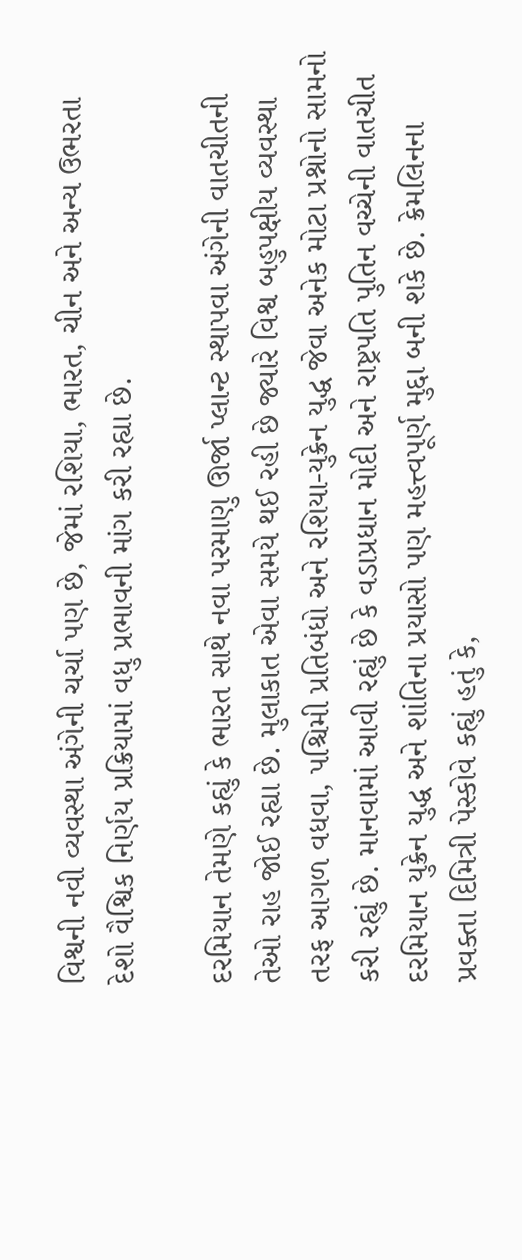વિશ્વની નવી વ્યવસ્થા અંગેની ચર્ચા પણ છે, જેમાં રશિયા, ભારત, ચીન અને અન્ય ઉભરતા દેશો વૈશ્વિક નિર્ણય પ્રક્રિયામાં વધુ પ્રભાવની માંગ કરી રહ્યા છે.

દરમિયાન તેમણે કહ્યું કે ભારત સાથે નવા પરમાણુ ઊર્જા પ્લાન્ટ સ્થાપવા અંગેની વાતચીતની તેઓ રાહ જોઈ રહ્યા છે. મુલાકાત એવા સમયે થઈ રહી છે જ્યારે વિશ્વ બહુપક્ષીય વ્યવસ્થા તરફ આગળ વધવા, પશ્ચિમી પ્રતિબંધો અને રશિયા-યુક્રેન યુદ્ધ જેવા અનેક મોટા પ્રશ્નોનો સામનો કરી રહ્યું છે. માનવામાં આવી રહ્યું છે કે વડાપ્રધાન મોદી અને રાષ્ટ્રપતિ પુતિન વચ્ચેની વાતચીત દરમિયાન યુક્રેન યુદ્ધ અને શાંતિના પ્રયાસો પણ મહત્ત્વપૂર્ણ મુદ્દા બની શકે છે. ક્રેમલિનના પ્રવક્તા દિમિત્રી પેસ્કોવે કહ્યું હતું કે,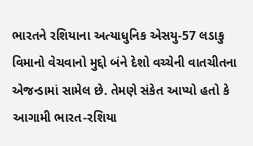ભારતને રશિયાના અત્યાધુનિક એસયુ-57 લડાકુ વિમાનો વેચવાનો મુદ્દો બંને દેશો વચ્ચેની વાતચીતના એજન્ડામાં સામેલ છે. તેમણે સંકેત આપ્યો હતો કે આગામી ભારત-રશિયા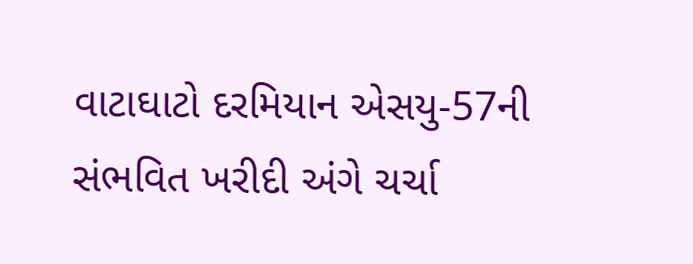વાટાઘાટો દરમિયાન એસયુ-57ની સંભવિત ખરીદી અંગે ચર્ચા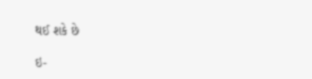થઈ શકે છે

ઇ-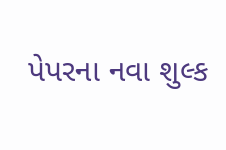પેપરના નવા શુલ્ક